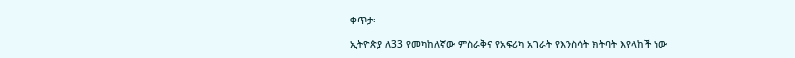ቀጥታ፡

ኢትዮጵያ ለ33 የመካከለኛው ምስራቅና የአፍሪካ አገራት የእንስሳት ክትባት እየላከች ነው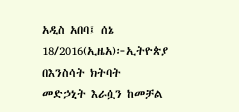አዲስ አበባ፤ ሰኔ 18/2016(ኢዜአ)፦ኢትዮጵያ በእንስሳት ክትባት መድኃኒት እራሷን ከመቻል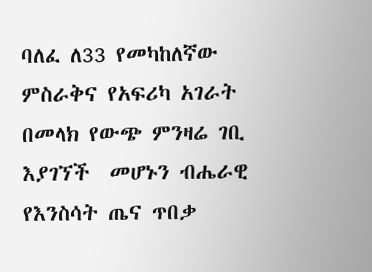ባለፈ ለ33 የመካከለኛው ምስራቅና የአፍሪካ አገራት በመላክ የውጭ ምንዛሬ ገቢ እያገኘች  መሆኑን ብሔራዊ የእንስሳት ጤና ጥበቃ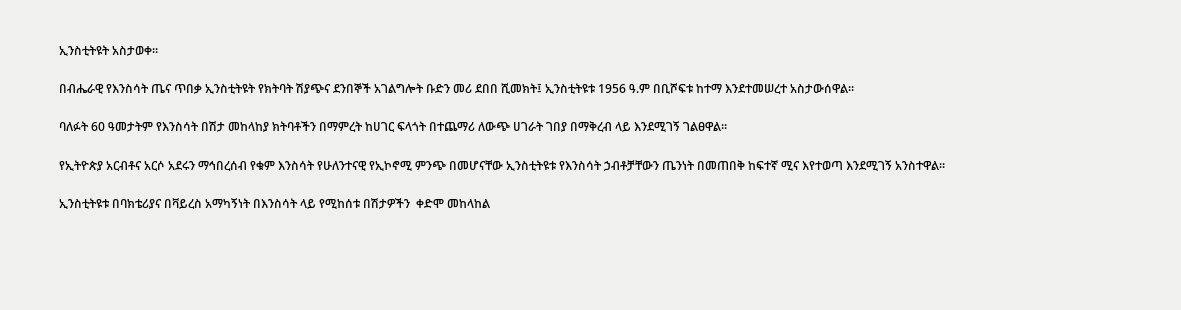ኢንስቲትዩት አስታወቀ።

በብሔራዊ የእንስሳት ጤና ጥበቃ ኢንስቲትዩት የክትባት ሽያጭና ደንበኞች አገልግሎት ቡድን መሪ ደበበ ሺመክት፤ ኢንስቲትዩቱ 1956 ዓ.ም በቢሾፍቱ ከተማ እንደተመሠረተ አስታውሰዋል።

ባለፉት 60 ዓመታትም የእንስሳት በሽታ መከላከያ ክትባቶችን በማምረት ከሀገር ፍላጎት በተጨማሪ ለውጭ ሀገራት ገበያ በማቅረብ ላይ እንደሚገኝ ገልፀዋል።

የኢትዮጵያ አርብቶና አርሶ አደሩን ማኅበረሰብ የቁም እንስሳት የሁለንተናዊ የኢኮኖሚ ምንጭ በመሆናቸው ኢንስቲትዩቱ የእንስሳት ኃብቶቻቸውን ጤንነት በመጠበቅ ከፍተኛ ሚና እየተወጣ እንደሚገኝ አንስተዋል።

ኢንስቲትዩቱ በባክቴሪያና በቫይረስ አማካኝነት በእንስሳት ላይ የሚከሰቱ በሽታዎችን  ቀድሞ መከላከል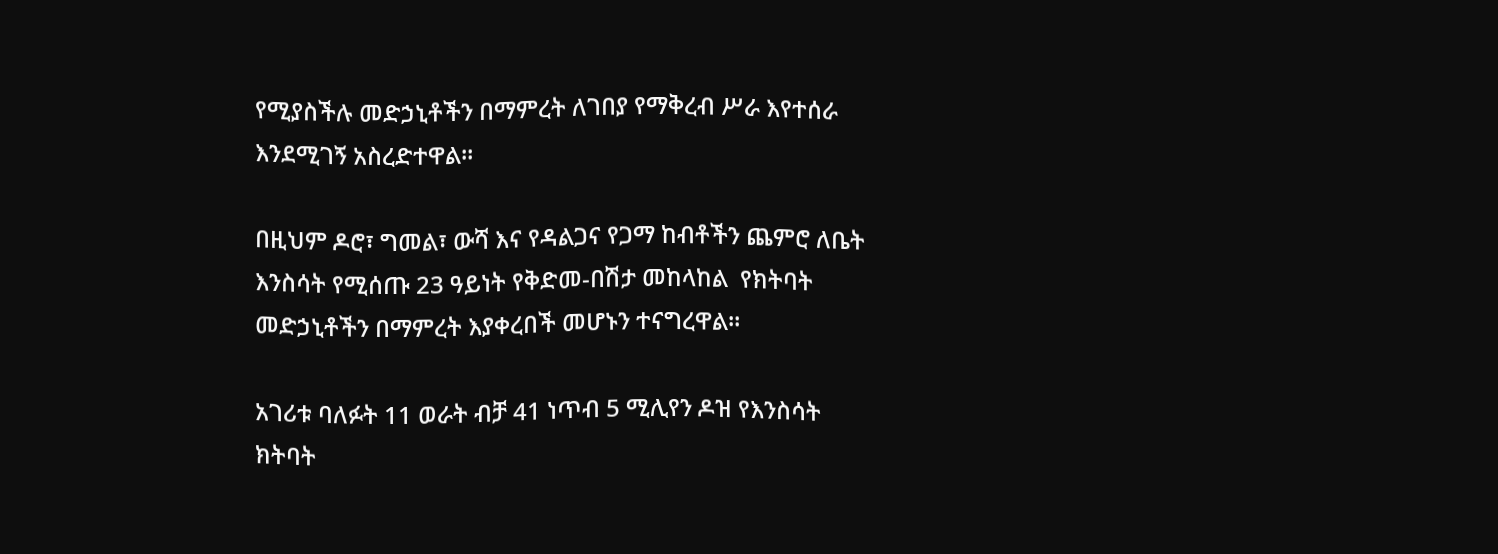የሚያስችሉ መድኃኒቶችን በማምረት ለገበያ የማቅረብ ሥራ እየተሰራ እንደሚገኝ አስረድተዋል።

በዚህም ዶሮ፣ ግመል፣ ውሻ እና የዳልጋና የጋማ ከብቶችን ጨምሮ ለቤት እንስሳት የሚሰጡ 23 ዓይነት የቅድመ-በሽታ መከላከል  የክትባት መድኃኒቶችን በማምረት እያቀረበች መሆኑን ተናግረዋል።

አገሪቱ ባለፉት 11 ወራት ብቻ 41 ነጥብ 5 ሚሊየን ዶዝ የእንስሳት ክትባት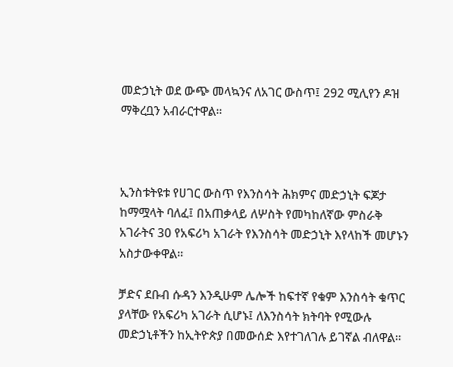መድኃኒት ወደ ውጭ መላኳንና ለአገር ውስጥ፤ 292 ሚሊየን ዶዝ ማቅረቧን አብራርተዋል።



ኢንስቱትዩቱ የሀገር ውስጥ የእንስሳት ሕክምና መድኃኒት ፍጆታ ከማሟላት ባለፈ፤ በአጠቃላይ ለሦስት የመካከለኛው ምስራቅ አገራትና 30 የአፍሪካ አገራት የእንስሳት መድኃኒት እየላከች መሆኑን አስታውቀዋል።

ቻድና ደቡብ ሱዳን እንዲሁም ሌሎች ከፍተኛ የቁም እንስሳት ቁጥር ያላቸው የአፍሪካ አገራት ሲሆኑ፤ ለእንስሳት ክትባት የሚውሉ መድኃኒቶችን ከኢትዮጵያ በመውሰድ እየተገለገሉ ይገኛል ብለዋል።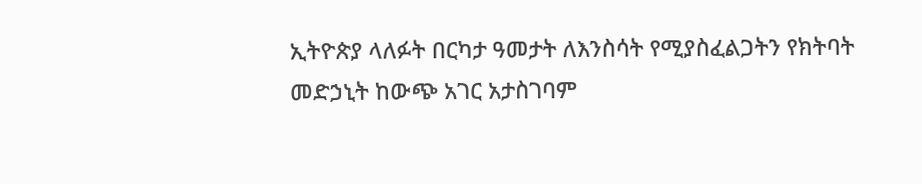ኢትዮጵያ ላለፉት በርካታ ዓመታት ለእንስሳት የሚያስፈልጋትን የክትባት መድኃኒት ከውጭ አገር አታስገባም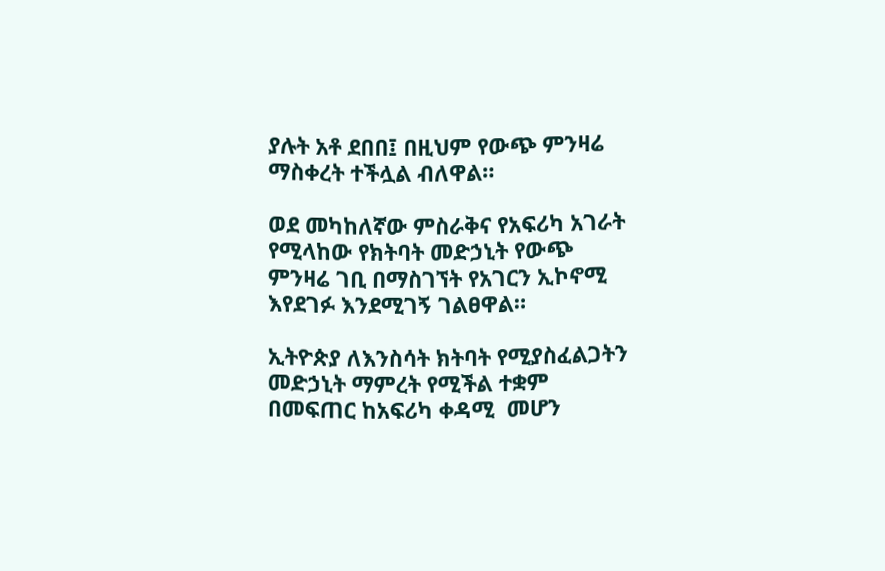ያሉት አቶ ደበበ፤ በዚህም የውጭ ምንዛሬ ማስቀረት ተችሏል ብለዋል።

ወደ መካከለኛው ምስራቅና የአፍሪካ አገራት የሚላከው የክትባት መድኃኒት የውጭ ምንዛሬ ገቢ በማስገኘት የአገርን ኢኮኖሚ እየደገፉ እንደሚገኝ ገልፀዋል።

ኢትዮጵያ ለእንስሳት ክትባት የሚያስፈልጋትን መድኃኒት ማምረት የሚችል ተቋም በመፍጠር ከአፍሪካ ቀዳሚ  መሆን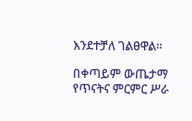እንደተቻለ ገልፀዋል።

በቀጣይም ውጤታማ የጥናትና ምርምር ሥራ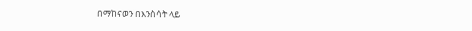በማከናወን በእንስሳት ላይ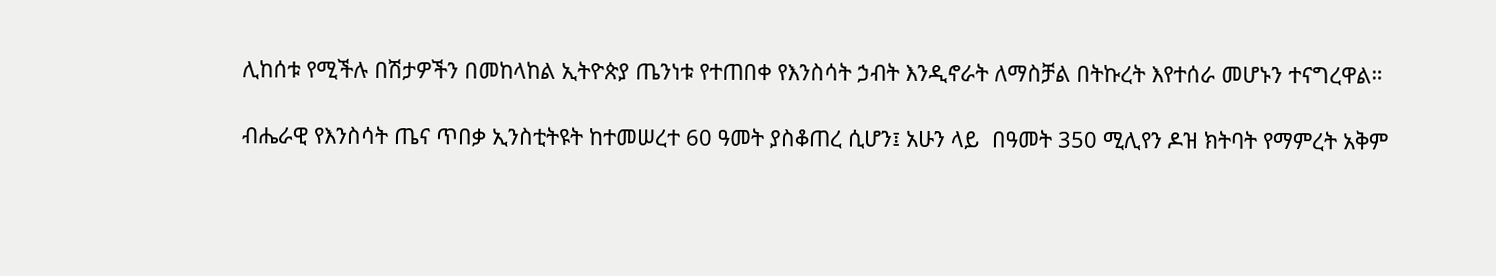ሊከሰቱ የሚችሉ በሽታዎችን በመከላከል ኢትዮጵያ ጤንነቱ የተጠበቀ የእንስሳት ኃብት እንዲኖራት ለማስቻል በትኩረት እየተሰራ መሆኑን ተናግረዋል።

ብሔራዊ የእንስሳት ጤና ጥበቃ ኢንስቲትዩት ከተመሠረተ 60 ዓመት ያስቆጠረ ሲሆን፤ አሁን ላይ  በዓመት 350 ሚሊየን ዶዝ ክትባት የማምረት አቅም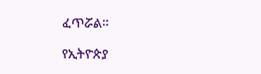ፈጥሯል።

የኢትዮጵያ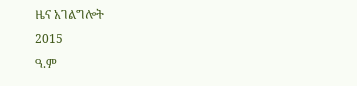ዜና አገልግሎት
2015
ዓ.ም